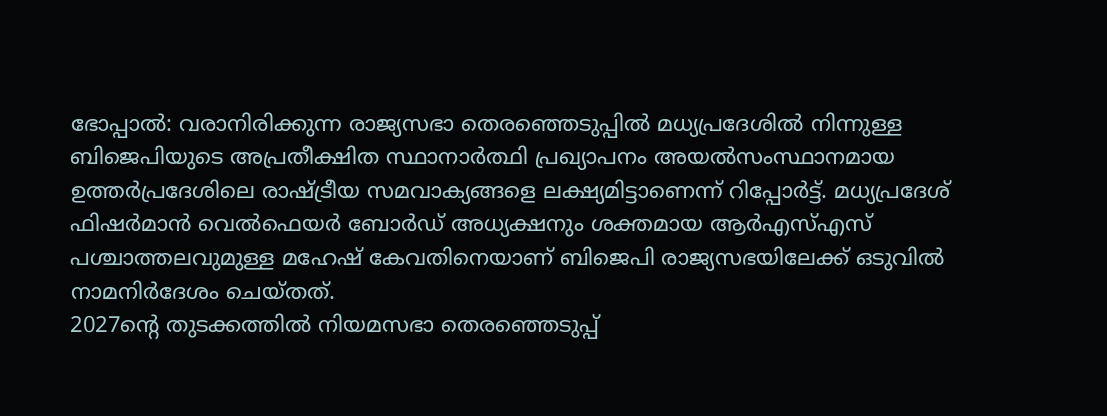ഭോപ്പാൽ: വരാനിരിക്കുന്ന രാജ്യസഭാ തെരഞ്ഞെടുപ്പിൽ മധ്യപ്രദേശിൽ നിന്നുള്ള ബിജെപിയുടെ അപ്രതീക്ഷിത സ്ഥാനാർത്ഥി പ്രഖ്യാപനം അയൽസംസ്ഥാനമായ ഉത്തർപ്രദേശിലെ രാഷ്ട്രീയ സമവാക്യങ്ങളെ ലക്ഷ്യമിട്ടാണെന്ന് റിപ്പോർട്ട്. മധ്യപ്രദേശ് ഫിഷർമാൻ വെൽഫെയർ ബോർഡ് അധ്യക്ഷനും ശക്തമായ ആർഎസ്എസ് പശ്ചാത്തലവുമുള്ള മഹേഷ് കേവതിനെയാണ് ബിജെപി രാജ്യസഭയിലേക്ക് ഒടുവിൽ നാമനിർദേശം ചെയ്തത്.
2027ന്റെ തുടക്കത്തിൽ നിയമസഭാ തെരഞ്ഞെടുപ്പ്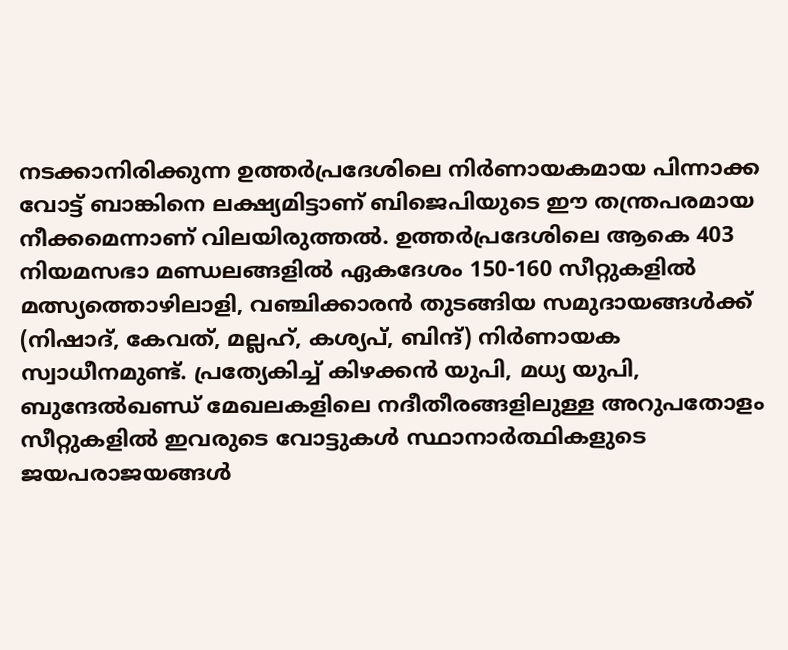നടക്കാനിരിക്കുന്ന ഉത്തർപ്രദേശിലെ നിർണായകമായ പിന്നാക്ക വോട്ട് ബാങ്കിനെ ലക്ഷ്യമിട്ടാണ് ബിജെപിയുടെ ഈ തന്ത്രപരമായ നീക്കമെന്നാണ് വിലയിരുത്തൽ. ഉത്തർപ്രദേശിലെ ആകെ 403 നിയമസഭാ മണ്ഡലങ്ങളിൽ ഏകദേശം 150-160 സീറ്റുകളിൽ മത്സ്യത്തൊഴിലാളി, വഞ്ചിക്കാരൻ തുടങ്ങിയ സമുദായങ്ങൾക്ക് (നിഷാദ്, കേവത്, മല്ലഹ്, കശ്യപ്, ബിന്ദ്) നിർണായക സ്വാധീനമുണ്ട്. പ്രത്യേകിച്ച് കിഴക്കൻ യുപി, മധ്യ യുപി, ബുന്ദേൽഖണ്ഡ് മേഖലകളിലെ നദീതീരങ്ങളിലുള്ള അറുപതോളം സീറ്റുകളിൽ ഇവരുടെ വോട്ടുകൾ സ്ഥാനാർത്ഥികളുടെ ജയപരാജയങ്ങൾ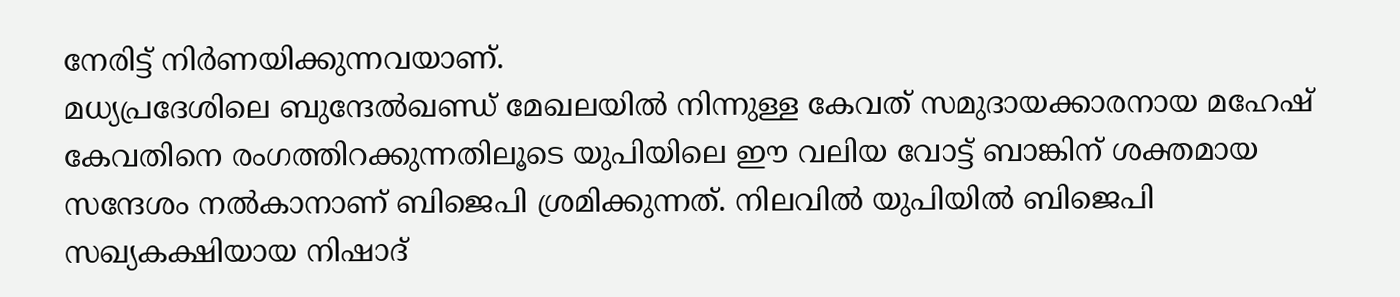നേരിട്ട് നിർണയിക്കുന്നവയാണ്.
മധ്യപ്രദേശിലെ ബുന്ദേൽഖണ്ഡ് മേഖലയിൽ നിന്നുള്ള കേവത് സമുദായക്കാരനായ മഹേഷ് കേവതിനെ രംഗത്തിറക്കുന്നതിലൂടെ യുപിയിലെ ഈ വലിയ വോട്ട് ബാങ്കിന് ശക്തമായ സന്ദേശം നൽകാനാണ് ബിജെപി ശ്രമിക്കുന്നത്. നിലവിൽ യുപിയിൽ ബിജെപി സഖ്യകക്ഷിയായ നിഷാദ്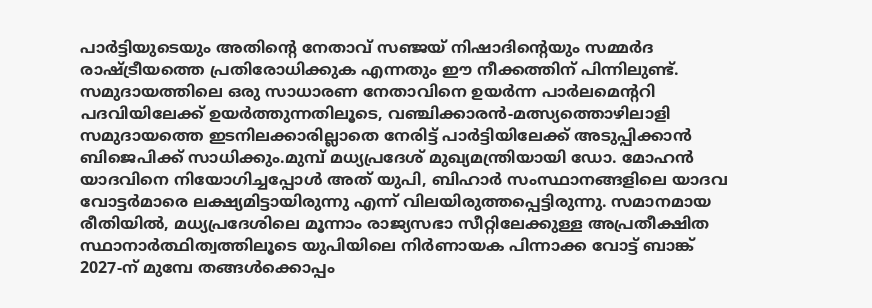പാർട്ടിയുടെയും അതിന്റെ നേതാവ് സഞ്ജയ് നിഷാദിന്റെയും സമ്മർദ രാഷ്ട്രീയത്തെ പ്രതിരോധിക്കുക എന്നതും ഈ നീക്കത്തിന് പിന്നിലുണ്ട്. സമുദായത്തിലെ ഒരു സാധാരണ നേതാവിനെ ഉയർന്ന പാർലമെന്ററി പദവിയിലേക്ക് ഉയർത്തുന്നതിലൂടെ, വഞ്ചിക്കാരൻ-മത്സ്യത്തൊഴിലാളി സമുദായത്തെ ഇടനിലക്കാരില്ലാതെ നേരിട്ട് പാർട്ടിയിലേക്ക് അടുപ്പിക്കാൻ ബിജെപിക്ക് സാധിക്കും.മുമ്പ് മധ്യപ്രദേശ് മുഖ്യമന്ത്രിയായി ഡോ. മോഹൻ യാദവിനെ നിയോഗിച്ചപ്പോൾ അത് യുപി, ബിഹാർ സംസ്ഥാനങ്ങളിലെ യാദവ വോട്ടർമാരെ ലക്ഷ്യമിട്ടായിരുന്നു എന്ന് വിലയിരുത്തപ്പെട്ടിരുന്നു. സമാനമായ രീതിയിൽ, മധ്യപ്രദേശിലെ മൂന്നാം രാജ്യസഭാ സീറ്റിലേക്കുള്ള അപ്രതീക്ഷിത സ്ഥാനാർത്ഥിത്വത്തിലൂടെ യുപിയിലെ നിർണായക പിന്നാക്ക വോട്ട് ബാങ്ക് 2027-ന് മുമ്പേ തങ്ങൾക്കൊപ്പം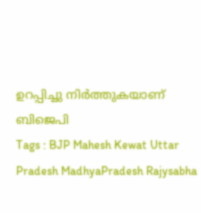ഉറപ്പിച്ചു നിർത്തുകയാണ് ബിജെപി
Tags : BJP Mahesh Kewat Uttar Pradesh MadhyaPradesh Rajysabha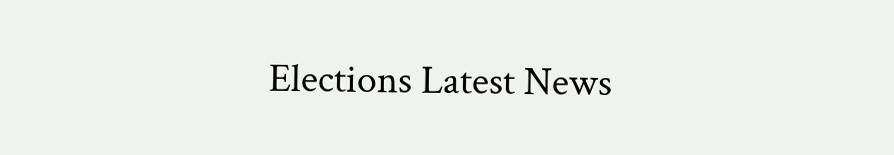Elections Latest News